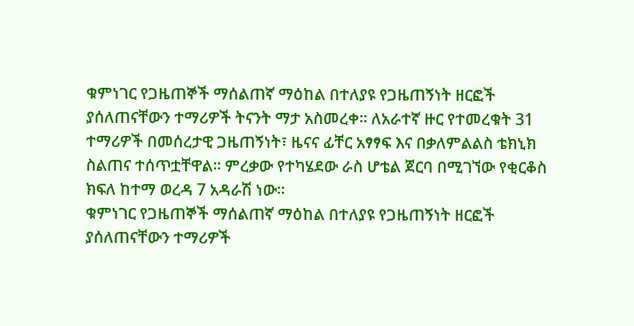ቁምነገር የጋዜጠኞች ማሰልጠኛ ማዕከል በተለያዩ የጋዜጠኝነት ዘርፎች ያሰለጠናቸውን ተማሪዎች ትናንት ማታ አስመረቀ፡፡ ለአራተኛ ዙር የተመረቁት 31 ተማሪዎች በመሰረታዊ ጋዜጠኝነት፣ ዜናና ፊቸር አፃፃፍ እና በቃለምልልስ ቴክኒክ ስልጠና ተሰጥቷቸዋል፡፡ ምረቃው የተካሄደው ራስ ሆቴል ጀርባ በሚገኘው የቂርቆስ ክፍለ ከተማ ወረዳ 7 አዳራሽ ነው፡፡
ቁምነገር የጋዜጠኞች ማሰልጠኛ ማዕከል በተለያዩ የጋዜጠኝነት ዘርፎች ያሰለጠናቸውን ተማሪዎች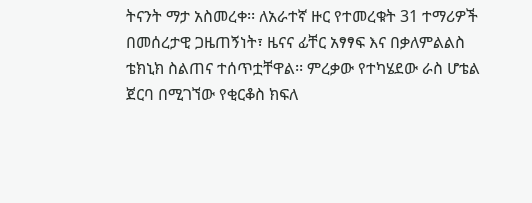ትናንት ማታ አስመረቀ፡፡ ለአራተኛ ዙር የተመረቁት 31 ተማሪዎች በመሰረታዊ ጋዜጠኝነት፣ ዜናና ፊቸር አፃፃፍ እና በቃለምልልስ ቴክኒክ ስልጠና ተሰጥቷቸዋል፡፡ ምረቃው የተካሄደው ራስ ሆቴል ጀርባ በሚገኘው የቂርቆስ ክፍለ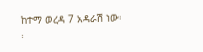ከተማ ወረዳ 7 አዳራሽ ነው፡፡